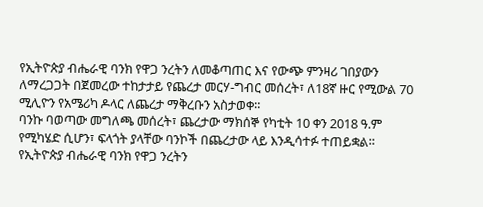የኢትዮጵያ ብሔራዊ ባንክ የዋጋ ንረትን ለመቆጣጠር እና የውጭ ምንዛሪ ገበያውን ለማረጋጋት በጀመረው ተከታታይ የጨረታ መርሃ-ግብር መሰረት፣ ለ18ኛ ዙር የሚውል 70 ሚሊዮን የአሜሪካ ዶላር ለጨረታ ማቅረቡን አስታወቀ።
ባንኩ ባወጣው መግለጫ መሰረት፣ ጨረታው ማክሰኞ የካቲት 10 ቀን 2018 ዓ.ም የሚካሄድ ሲሆን፣ ፍላጎት ያላቸው ባንኮች በጨረታው ላይ እንዲሳተፉ ተጠይቋል።
የኢትዮጵያ ብሔራዊ ባንክ የዋጋ ንረትን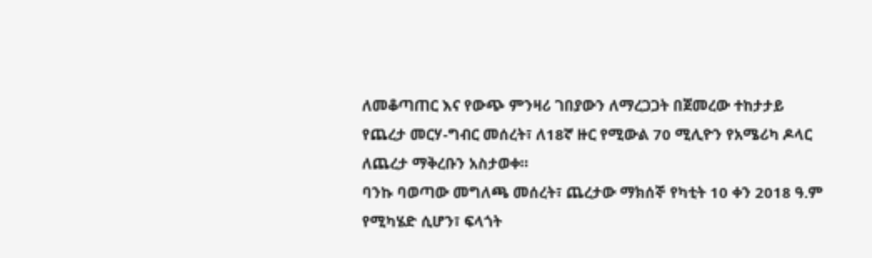ለመቆጣጠር እና የውጭ ምንዛሪ ገበያውን ለማረጋጋት በጀመረው ተከታታይ የጨረታ መርሃ-ግብር መሰረት፣ ለ18ኛ ዙር የሚውል 70 ሚሊዮን የአሜሪካ ዶላር ለጨረታ ማቅረቡን አስታወቀ።
ባንኩ ባወጣው መግለጫ መሰረት፣ ጨረታው ማክሰኞ የካቲት 10 ቀን 2018 ዓ.ም የሚካሄድ ሲሆን፣ ፍላጎት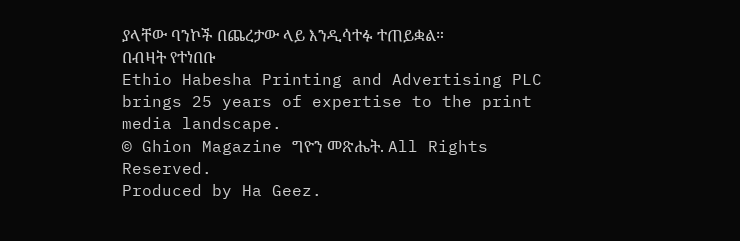ያላቸው ባንኮች በጨረታው ላይ እንዲሳተፉ ተጠይቋል።
በብዛት የተነበቡ
Ethio Habesha Printing and Advertising PLC brings 25 years of expertise to the print media landscape.
© Ghion Magazine ግዮን መጽሔት. All Rights Reserved.
Produced by Ha Geez.